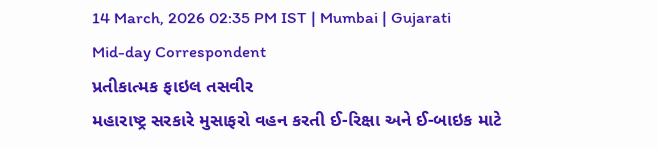14 March, 2026 02:35 PM IST | Mumbai | Gujarati Mid-day Correspondent
પ્રતીકાત્મક ફાઇલ તસવીર
મહારાષ્ટ્ર સરકારે મુસાફરો વહન કરતી ઈ-રિક્ષા અને ઈ-બાઇક માટે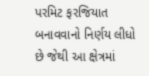પરમિટ ફરજિયાત બનાવવાનો નિર્ણય લીધો છે જેથી આ ક્ષેત્રમાં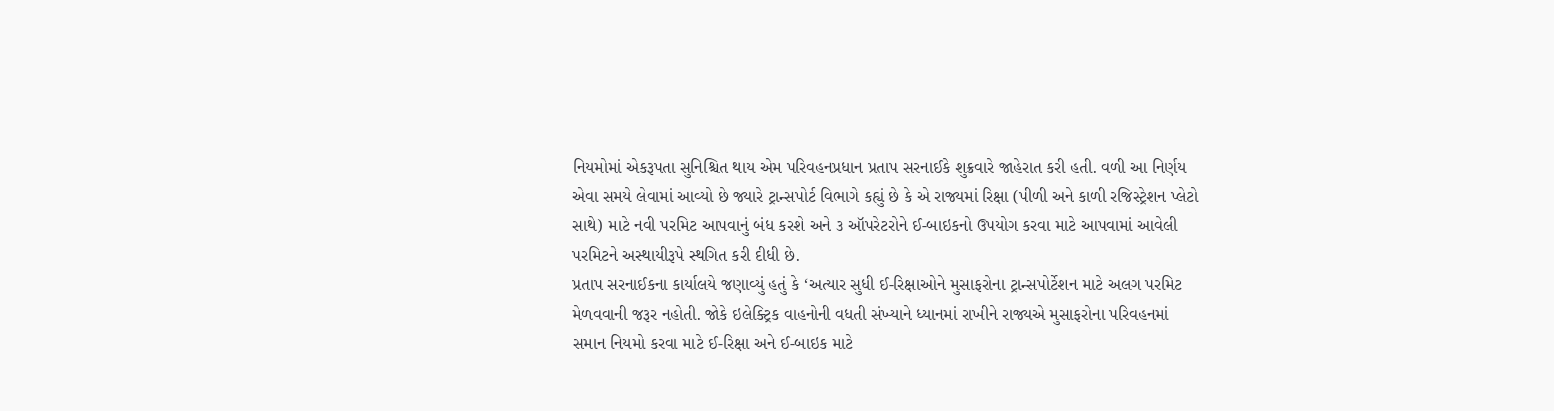નિયમોમાં એકરૂપતા સુનિશ્ચિત થાય એમ પરિવહનપ્રધાન પ્રતાપ સરનાઈકે શુક્રવારે જાહેરાત કરી હતી. વળી આ નિર્ણય એવા સમયે લેવામાં આવ્યો છે જ્યારે ટ્રાન્સપોર્ટ વિભાગે કહ્યું છે કે એ રાજ્યમાં રિક્ષા (પીળી અને કાળી રજિસ્ટ્રેશન પ્લેટો સાથે) માટે નવી પરમિટ આપવાનું બંધ કરશે અને ૩ ઑપરેટરોને ઈ-બાઇકનો ઉપયોગ કરવા માટે આપવામાં આવેલી પરમિટને અસ્થાયીરૂપે સ્થગિત કરી દીધી છે.
પ્રતાપ સરનાઈકના કાર્યાલયે જણાવ્યું હતું કે ‘અત્યાર સુધી ઈ-રિક્ષાઓને મુસાફરોના ટ્રાન્સપોર્ટેશન માટે અલગ પરમિટ મેળવવાની જરૂર નહોતી. જોકે ઇલેક્ટ્રિક વાહનોની વધતી સંખ્યાને ધ્યાનમાં રાખીને રાજ્યએ મુસાફરોના પરિવહનમાં સમાન નિયમો કરવા માટે ઈ-રિક્ષા અને ઈ-બાઇક માટે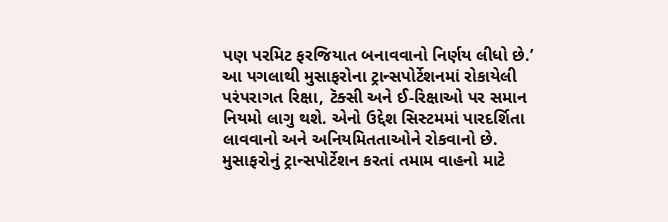પણ પરમિટ ફરજિયાત બનાવવાનો નિર્ણય લીધો છે.’
આ પગલાથી મુસાફરોના ટ્રાન્સપોર્ટેશનમાં રોકાયેલી પરંપરાગત રિક્ષા, ટૅક્સી અને ઈ-રિક્ષાઓ પર સમાન નિયમો લાગુ થશે. એનો ઉદ્દેશ સિસ્ટમમાં પારદર્શિતા લાવવાનો અને અનિયમિતતાઓને રોકવાનો છે. મુસાફરોનું ટ્રાન્સપોર્ટેશન કરતાં તમામ વાહનો માટે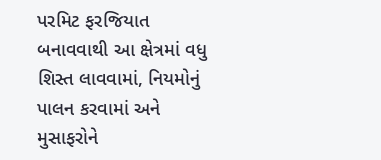પરમિટ ફરજિયાત બનાવવાથી આ ક્ષેત્રમાં વધુ શિસ્ત લાવવામાં, નિયમોનું પાલન કરવામાં અને મુસાફરોને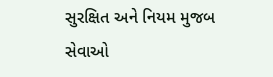સુરક્ષિત અને નિયમ મુજબ સેવાઓ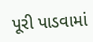પૂરી પાડવામાં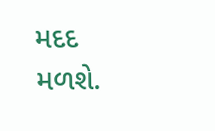મદદ મળશે.